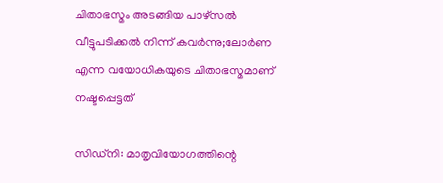ചിതാഭസ്മം അടങ്ങിയ പാഴ്സൽ വീട്ടുപടിക്കൽ നിന്ന് കവര്‍ന്നു;ലോർണ എന്ന വയോധികയുടെ ചിതാഭസ്മമാണ് നഷ്ടപ്പെട്ടത്

സിഡ്‌നി: മാതൃവിയോഗത്തിന്റെ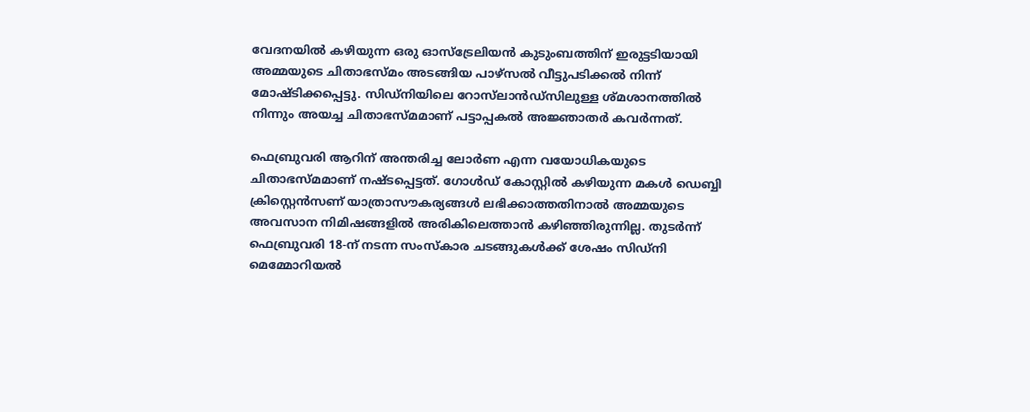വേദനയിൽ കഴിയുന്ന ഒരു ഓസ്‌ട്രേലിയൻ കുടുംബത്തിന് ഇരുട്ടടിയായി അമ്മയുടെ ചിതാഭസ്മം അടങ്ങിയ പാഴ്സൽ വീട്ടുപടിക്കൽ നിന്ന് മോഷ്ടിക്കപ്പെട്ടു. സിഡ്‌നിയിലെ റോസ്‌ലാൻഡ്‌സിലുള്ള ശ്മശാനത്തിൽ നിന്നും അയച്ച ചിതാഭസ്മമാണ് പട്ടാപ്പകൽ അജ്ഞാതർ കവർന്നത്.

ഫെബ്രുവരി ആറിന് അന്തരിച്ച ലോർണ എന്ന വയോധികയുടെ ചിതാഭസ്മമാണ് നഷ്ടപ്പെട്ടത്. ഗോൾഡ് കോസ്റ്റിൽ കഴിയുന്ന മകൾ ഡെബ്ബി ക്രിസ്റ്റെൻസണ് യാത്രാസൗകര്യങ്ങൾ ലഭിക്കാത്തതിനാൽ അമ്മയുടെ അവസാന നിമിഷങ്ങളിൽ അരികിലെത്താൻ കഴിഞ്ഞിരുന്നില്ല. തുടർന്ന് ഫെബ്രുവരി 18-ന് നടന്ന സംസ്‌കാര ചടങ്ങുകൾക്ക് ശേഷം സിഡ്‌നി മെമ്മോറിയൽ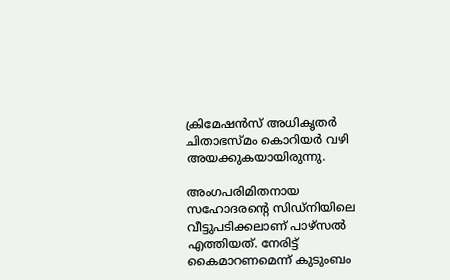ക്രിമേഷൻസ് അധികൃതർ ചിതാഭസ്മം കൊറിയർ വഴി അയക്കുകയായിരുന്നു.

അംഗപരിമിതനായ സഹോദരന്റെ സിഡ്‌നിയിലെ വീട്ടുപടിക്കലാണ് പാഴ്സൽ എത്തിയത്. നേരിട്ട് കൈമാറണമെന്ന് കുടുംബം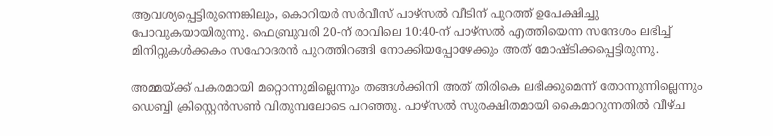ആവശ്യപ്പെട്ടിരുന്നെങ്കിലും, കൊറിയർ സർവീസ് പാഴ്സൽ വീടിന് പുറത്ത് ഉപേക്ഷിച്ചു പോവുകയായിരുന്നു. ഫെബ്രുവരി 20-ന് രാവിലെ 10:40-ന് പാഴ്സൽ എത്തിയെന്ന സന്ദേശം ലഭിച്ച് മിനിറ്റുകൾക്കകം സഹോദരൻ പുറത്തിറങ്ങി നോക്കിയപ്പോഴേക്കും അത് മോഷ്ടിക്കപ്പെട്ടിരുന്നു.

അമ്മയ്ക്ക് പകരമായി മറ്റൊന്നുമില്ലെന്നും തങ്ങൾക്കിനി അത് തിരികെ ലഭിക്കുമെന്ന് തോന്നുന്നില്ലെന്നും ഡെബ്ബി ക്രിസ്റ്റെൻസൺ വിതുമ്പലോടെ പറഞ്ഞു. പാഴ്സൽ സുരക്ഷിതമായി കൈമാറുന്നതിൽ വീഴ്ച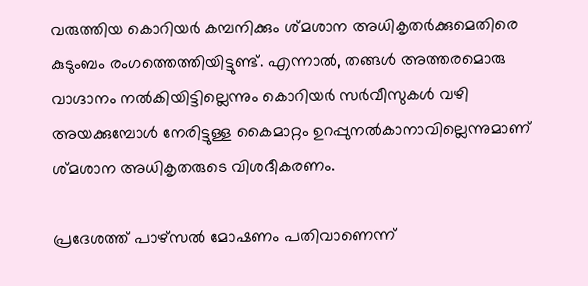വരുത്തിയ കൊറിയർ കമ്പനിക്കും ശ്മശാന അധികൃതർക്കുമെതിരെ കുടുംബം രംഗത്തെത്തിയിട്ടുണ്ട്. എന്നാൽ, തങ്ങൾ അത്തരമൊരു വാഗ്ദാനം നൽകിയിട്ടില്ലെന്നും കൊറിയർ സർവീസുകൾ വഴി അയക്കുമ്പോൾ നേരിട്ടുള്ള കൈമാറ്റം ഉറപ്പുനൽകാനാവില്ലെന്നുമാണ് ശ്മശാന അധികൃതരുടെ വിശദീകരണം.

പ്രദേശത്ത് പാഴ്സൽ മോഷണം പതിവാണെന്ന്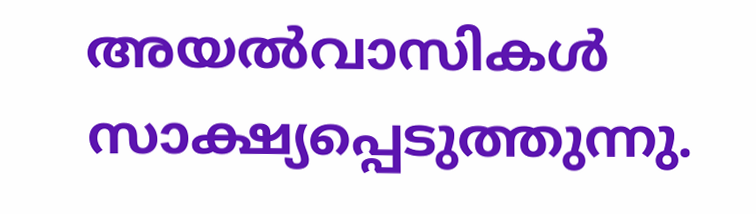അയൽവാസികൾ സാക്ഷ്യപ്പെടുത്തുന്നു.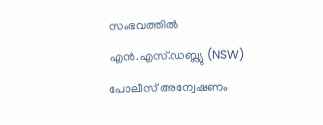സംഭവത്തിൽ എൻ.എസ്.ഡബ്ല്യു (NSW) പോലീസ് അന്വേഷണം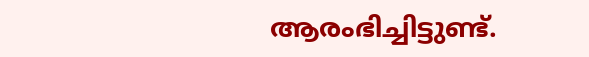ആരംഭിച്ചിട്ടുണ്ട്.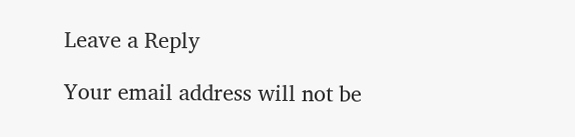Leave a Reply

Your email address will not be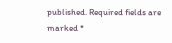published. Required fields are marked *